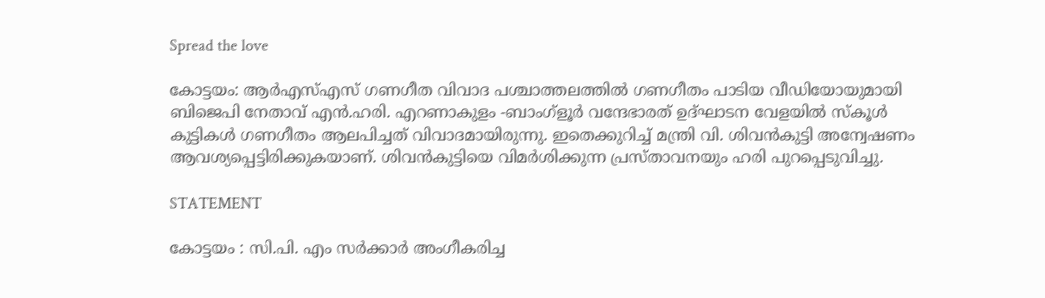Spread the love

കോട്ടയം: ആര്‍എസ്എസ് ഗണഗീത വിവാദ പശ്ചാത്തലത്തില്‍ ഗണഗീതം പാടിയ വീഡിയോയുമായി ബിജെപി നേതാവ് എന്‍.ഹരി. എറണാകുളം -ബാംഗ്‌ളൂര്‍ വന്ദേഭാരത് ഉദ്ഘാടന വേളയില്‍ സ്‌കൂള്‍ കുട്ടികള്‍ ഗണഗീതം ആലപിച്ചത് വിവാദമായിരുന്നു. ഇതെക്കുറിച്ച് മന്ത്രി വി. ശിവന്‍കുട്ടി അന്വേഷണം ആവശ്യപ്പെട്ടിരിക്കുകയാണ്. ശിവന്‍കുട്ടിയെ വിമര്‍ശിക്കുന്ന പ്രസ്താവനയും ഹരി പുറപ്പെടുവിച്ചു.

STATEMENT

കോട്ടയം : സി.പി. എം സര്‍ക്കാര്‍ അംഗീകരിച്ച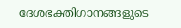ദേശഭക്തിഗാനങ്ങളുടെ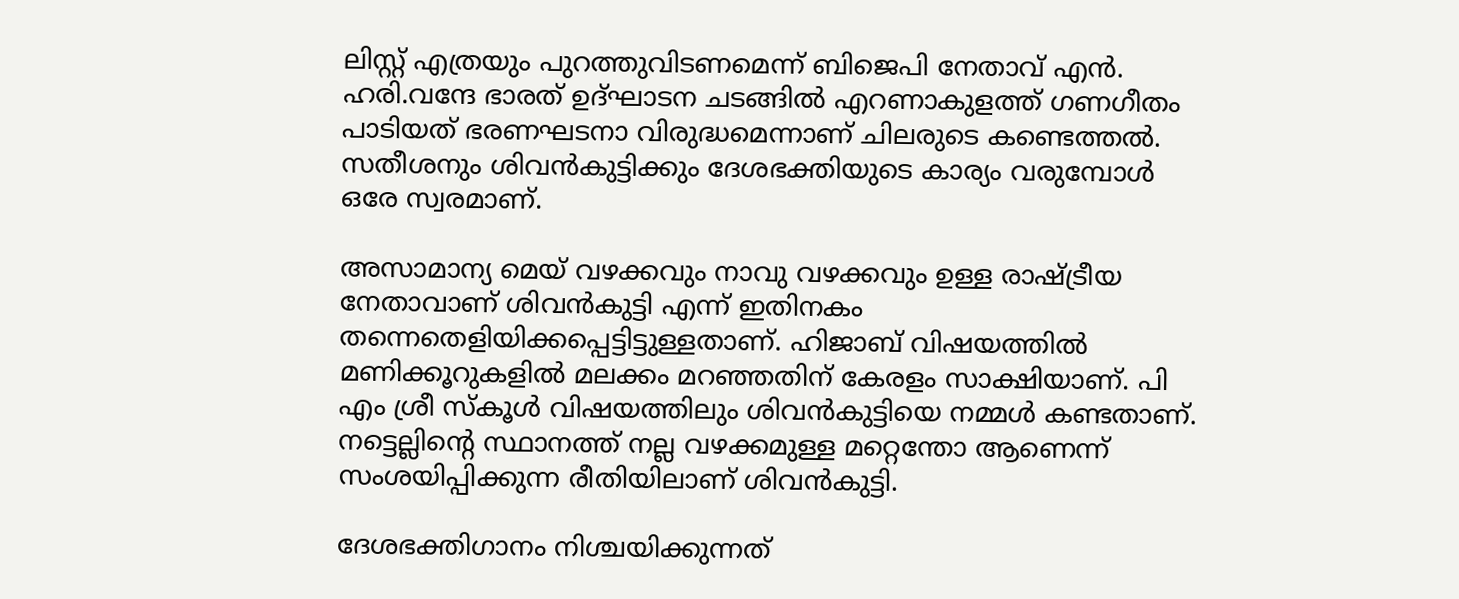ലിസ്റ്റ് എത്രയും പുറത്തുവിടണമെന്ന് ബിജെപി നേതാവ് എന്‍. ഹരി.വന്ദേ ഭാരത് ഉദ്ഘാടന ചടങ്ങില്‍ എറണാകുളത്ത് ഗണഗീതം പാടിയത് ഭരണഘടനാ വിരുദ്ധമെന്നാണ് ചിലരുടെ കണ്ടെത്തല്‍. സതീശനും ശിവന്‍കുട്ടിക്കും ദേശഭക്തിയുടെ കാര്യം വരുമ്പോള്‍ ഒരേ സ്വരമാണ്.

അസാമാന്യ മെയ് വഴക്കവും നാവു വഴക്കവും ഉള്ള രാഷ്ട്രീയ നേതാവാണ് ശിവന്‍കുട്ടി എന്ന് ഇതിനകം തന്നെതെളിയിക്കപ്പെട്ടിട്ടുള്ളതാണ്. ഹിജാബ് വിഷയത്തില്‍ മണിക്കൂറുകളില്‍ മലക്കം മറഞ്ഞതിന് കേരളം സാക്ഷിയാണ്. പി എം ശ്രീ സ്‌കൂള്‍ വിഷയത്തിലും ശിവന്‍കുട്ടിയെ നമ്മള്‍ കണ്ടതാണ്. നട്ടെല്ലിന്റെ സ്ഥാനത്ത് നല്ല വഴക്കമുള്ള മറ്റെന്തോ ആണെന്ന് സംശയിപ്പിക്കുന്ന രീതിയിലാണ് ശിവന്‍കുട്ടി.

ദേശഭക്തിഗാനം നിശ്ചയിക്കുന്നത്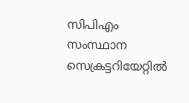സിപിഎം സംസ്ഥാന സെക്രട്ടറിയേറ്റില്‍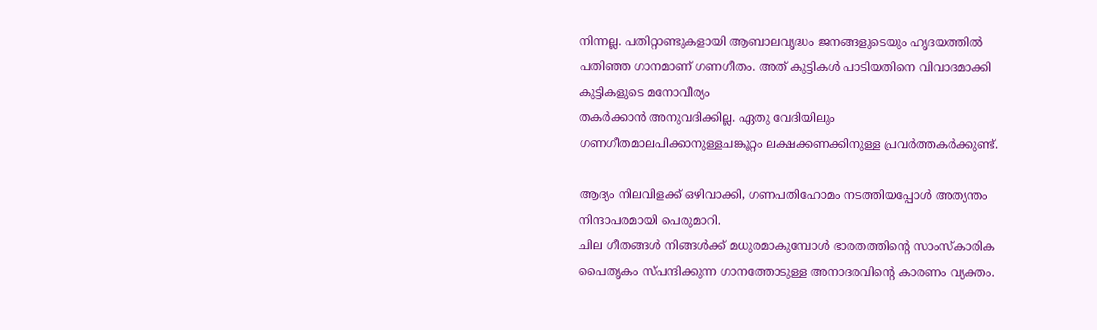നിന്നല്ല. പതിറ്റാണ്ടുകളായി ആബാലവൃദ്ധം ജനങ്ങളുടെയും ഹൃദയത്തില്‍ പതിഞ്ഞ ഗാനമാണ് ഗണഗീതം. അത് കുട്ടികള്‍ പാടിയതിനെ വിവാദമാക്കി കുട്ടികളുടെ മനോവീര്യം
തകര്‍ക്കാന്‍ അനുവദിക്കില്ല. ഏതു വേദിയിലും ഗണഗീതമാലപിക്കാനുള്ളചങ്കൂറ്റം ലക്ഷക്കണക്കിനുള്ള പ്രവര്‍ത്തകര്‍ക്കുണ്ട്.

ആദ്യം നിലവിളക്ക് ഒഴിവാക്കി, ഗണപതിഹോമം നടത്തിയപ്പോള്‍ അത്യന്തം നിന്ദാപരമായി പെരുമാറി.
ചില ഗീതങ്ങള്‍ നിങ്ങള്‍ക്ക് മധുരമാകുമ്പോള്‍ ഭാരതത്തിന്റെ സാംസ്‌കാരിക പൈതൃകം സ്പന്ദിക്കുന്ന ഗാനത്തോടുള്ള അനാദരവിന്റെ കാരണം വ്യക്തം.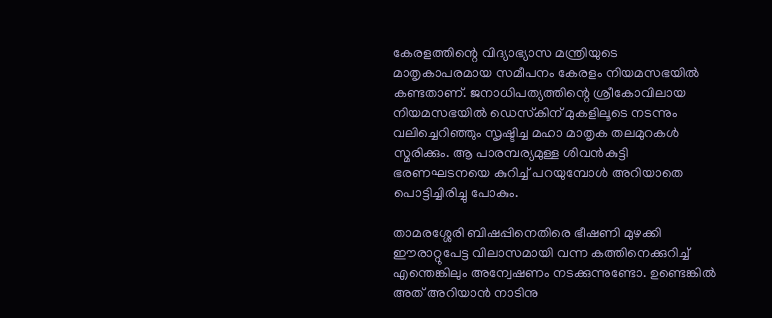കേരളത്തിന്റെ വിദ്യാഭ്യാസ മന്ത്രിയുടെ മാതൃകാപരമായ സമീപനം കേരളം നിയമസഭയില്‍ കണ്ടതാണ്. ജനാധിപത്യത്തിന്റെ ശ്രീകോവിലായ നിയമസഭയില്‍ ഡെസ്‌കിന് മുകളിലൂടെ നടന്നും വലിച്ചെറിഞ്ഞും സൃഷ്ടിച്ച മഹാ മാതൃക തലമുറകള്‍ സ്മരിക്കും. ആ പാരമ്പര്യമുള്ള ശിവന്‍കുട്ടി ഭരണഘടനയെ കുറിച്ച് പറയുമ്പോള്‍ അറിയാതെ പൊട്ടിച്ചിരിച്ചു പോകും.

താമരശ്ശേരി ബിഷപ്പിനെതിരെ ഭീഷണി മുഴക്കി ഈരാറ്റുപേട്ട വിലാസമായി വന്ന കത്തിനെക്കുറിച്ച് എന്തെങ്കിലും അന്വേഷണം നടക്കുന്നുണ്ടോ. ഉണ്ടെങ്കില്‍ അത് അറിയാന്‍ നാടിനു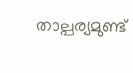താല്പര്യമുണ്ട്